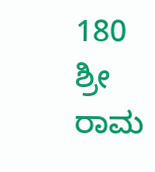180 ಶ್ರೀ ರಾಮ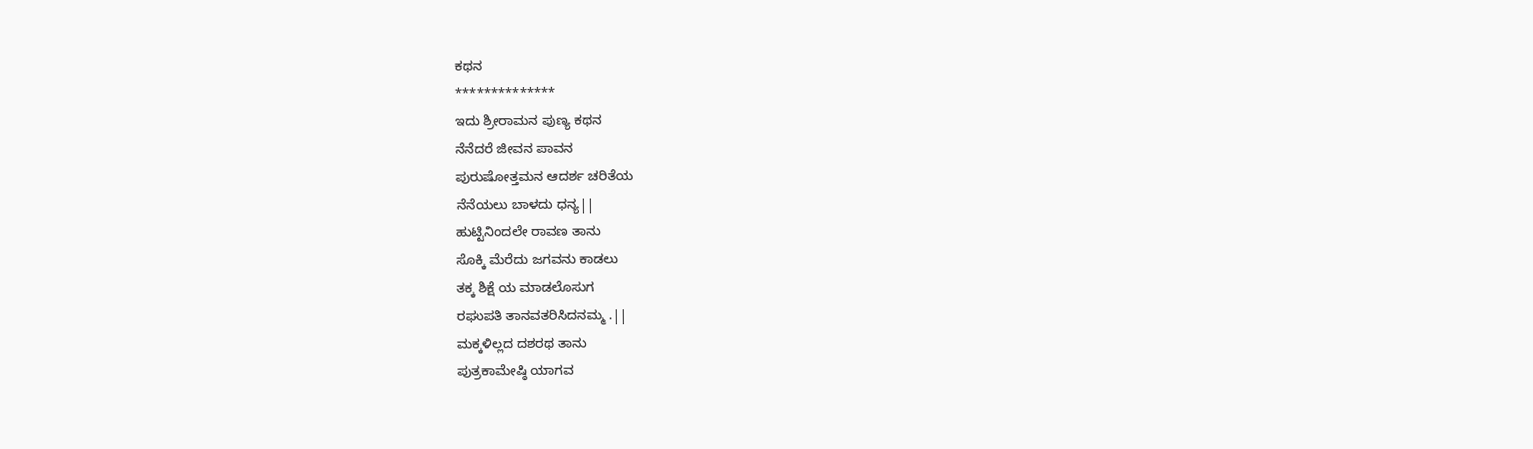ಕಥನ
**************
ಇದು ಶ್ರೀರಾಮನ ಪುಣ್ಯ ಕಥನ
ನೆನೆದರೆ ಜೀವನ ಪಾವನ
ಪುರುಷೋತ್ತಮನ ಆದರ್ಶ ಚರಿತೆಯ
ನೆನೆಯಲು ಬಾಳದು ಧನ್ಯ||
ಹುಟ್ಟಿನಿಂದಲೇ ರಾವಣ ತಾನು
ಸೊಕ್ಕಿ ಮೆರೆದು ಜಗವನು ಕಾಡಲು
ತಕ್ಕ ಶಿಕ್ಷೆ ಯ ಮಾಡಲೊಸುಗ
ರಘುಪತಿ ತಾನವತರಿಸಿದನಮ್ಮ .||
ಮಕ್ಕಳಿಲ್ಲದ ದಶರಥ ತಾನು
ಪುತ್ರಕಾಮೇಷ್ಠಿ ಯಾಗವ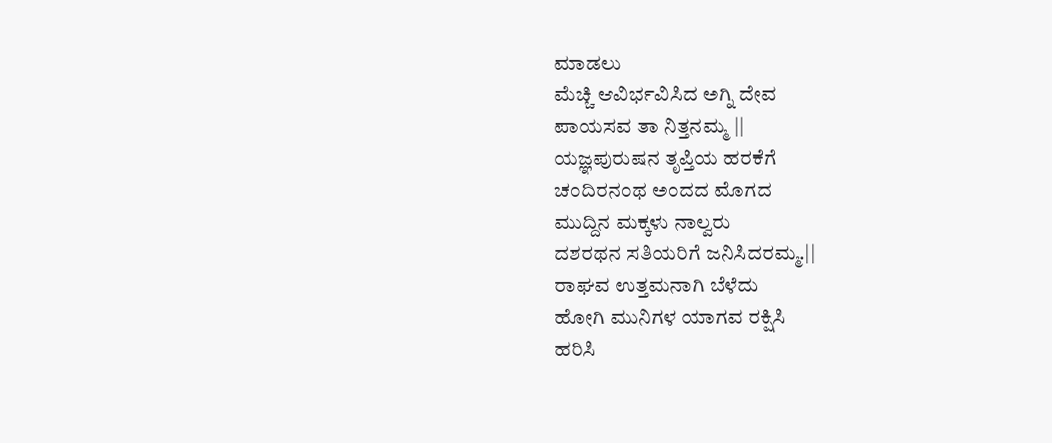ಮಾಡಲು
ಮೆಚ್ಚಿ ಆವಿರ್ಭವಿಸಿದ ಅಗ್ನಿ ದೇವ
ಪಾಯಸವ ತಾ ನಿತ್ತನಮ್ಮ ||
ಯಜ್ಞಪುರುಷನ ತೃಪ್ತಿಯ ಹರಕೆಗೆ
ಚಂದಿರನಂಥ ಅಂದದ ಮೊಗದ
ಮುದ್ದಿನ ಮಕ್ಕಳು ನಾಲ್ವರು
ದಶರಥನ ಸತಿಯರಿಗೆ ಜನಿಸಿದರಮ್ಮ.||
ರಾಘವ ಉತ್ತಮನಾಗಿ ಬೆಳೆದು
ಹೋಗಿ ಮುನಿಗಳ ಯಾಗವ ರಕ್ಷಿಸಿ
ಹರಿಸಿ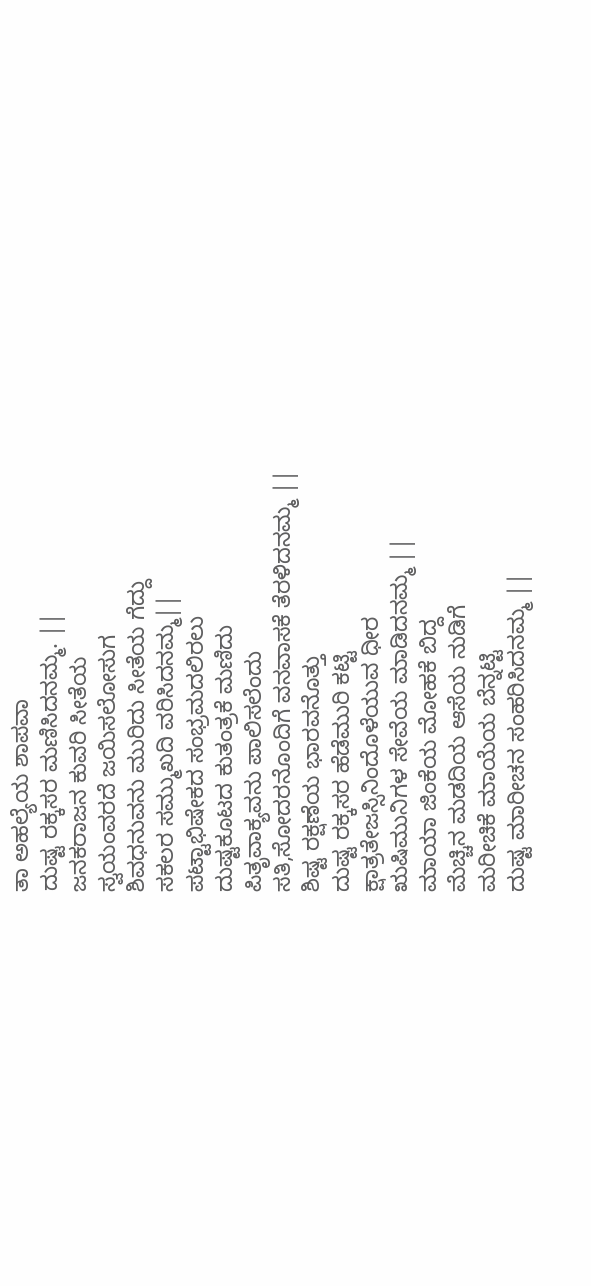ತಾ ಅಹಲ್ಯೆಯ ಶಾಪವಾ
ದುಷ್ಟ ರಕ್ಕಸರ ಮಣಿಸಿದನಮ್ಮ. ||
ಜನಕರಾಜನ ಕುವರಿ ಸೀತೆಯ
ಸ್ವಯಂವರದೆ ಜಯಿಸಲೋಸುಗ
ಶಿವಧನುವನು ಮುರಿದು ಸೀತೆಯ ಗೆದ್ದು
ಸಕಲರ ಸಮ್ಮುಖದಿ ವರಿಸಿದನಮ್ಮ||
ಪಟ್ಟಾಭಿಷೇಕದ ಸಂಭ್ರಮದಲಿರಲು
ದುಷ್ಟಕೂಟದ ಕುತಂತ್ರಕೆ ಮಣಿದು
ಪಿತೃವಾಕ್ಯವನು ಪಾಲಿಸಲೆಂದು
ಸತಿ,ಸೋದರನೊಂದಿಗೆ ವನವಾಸಕೆ ತೆರಳಿದನಮ್ಮ ||
ಶಿಷ್ಟ ರಕ್ಷಣೆಯ ಭಾರವನೊತ್ತು
ದುಷ್ಟ ರಕ್ಕಸರ ಹೆಡೆಮುರಿ ಕಟ್ಟಿ
ಕ್ಷಾತ್ರತೇಜಸ್ಸಿನಿಂದೊಳೆಯುವ ಧೀರ
ಋಷಿಮುನಿಗಳ ಸೇವೆಯ ಮಾಡಿದನಮ್ಮ ||
ಮಾಯಾ ಜಿಂಕೆಯ ಮೋಹಕೆ ಬಿದ್ದ
ಮೆಚ್ಚಿನ ಮಡದಿಯ ಆಸೆಯ ನುಡಿಗೆ
ಮರೀಚಿಕೆ ಮಾಯೆಯ ಬೆನ್ನಟ್ಟಿ
ದುಷ್ಟ ಮಾರೀಚನ ಸಂಹರಿಸಿದನಮ್ಮ ||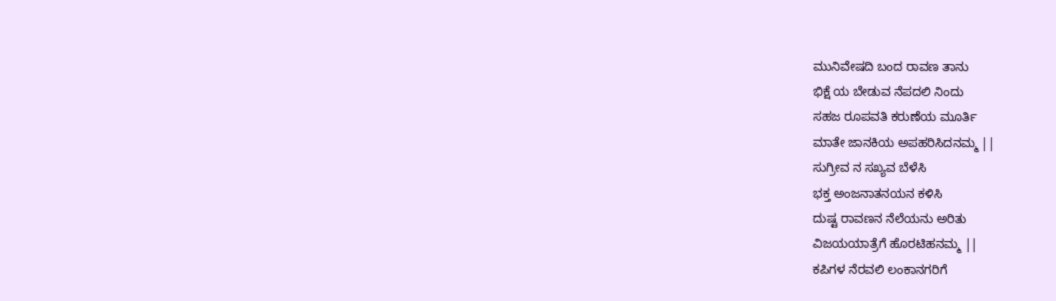ಮುನಿವೇಷದಿ ಬಂದ ರಾವಣ ತಾನು
ಭಿಕ್ಷೆ ಯ ಬೇಡುವ ನೆಪದಲಿ ನಿಂದು
ಸಹಜ ರೂಪವತಿ ಕರುಣೆಯ ಮೂರ್ತಿ
ಮಾತೇ ಜಾನಕಿಯ ಅಪಹರಿಸಿದನಮ್ಮ ||
ಸುಗ್ರೀವ ನ ಸಖ್ಯವ ಬೆಳೆಸಿ
ಭಕ್ತ ಅಂಜನಾತನಯನ ಕಳಿಸಿ
ದುಷ್ಟ ರಾವಣನ ನೆಲೆಯನು ಅರಿತು
ವಿಜಯಯಾತ್ರೆಗೆ ಹೊರಟಿಹನಮ್ಮ ||
ಕಪಿಗಳ ನೆರವಲಿ ಲಂಕಾನಗರಿಗೆ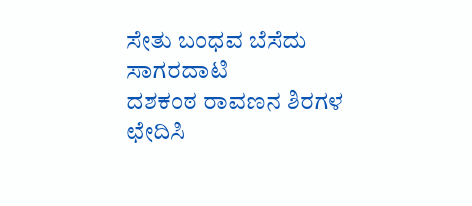ಸೇತು ಬಂಧವ ಬೆಸೆದು ಸಾಗರದಾಟಿ
ದಶಕಂಠ ರಾವಣನ ಶಿರಗಳ ಛೇದಿಸಿ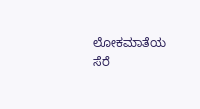ಲೋಕಮಾತೆಯ ಸೆರೆ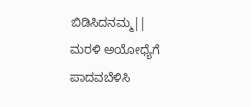ಬಿಡಿಸಿದನಮ್ಮ||
ಮರಳಿ ಅಯೋಧ್ಯೆಗೆ ಪಾದವಬೆಳಿಸಿ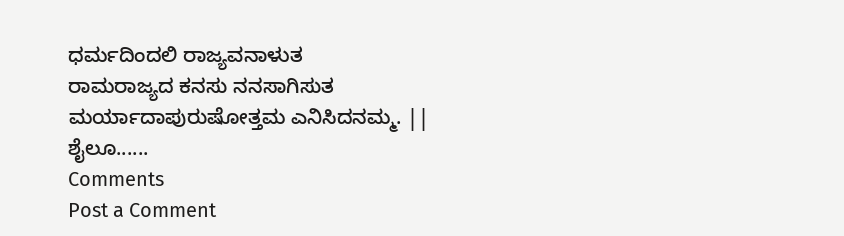ಧರ್ಮದಿಂದಲಿ ರಾಜ್ಯವನಾಳುತ
ರಾಮರಾಜ್ಯದ ಕನಸು ನನಸಾಗಿಸುತ
ಮರ್ಯಾದಾಪುರುಷೋತ್ತಮ ಎನಿಸಿದನಮ್ಮ. ||
ಶೈಲೂ......
Comments
Post a Comment